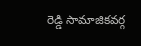రెడ్డి సామాజికవర్గ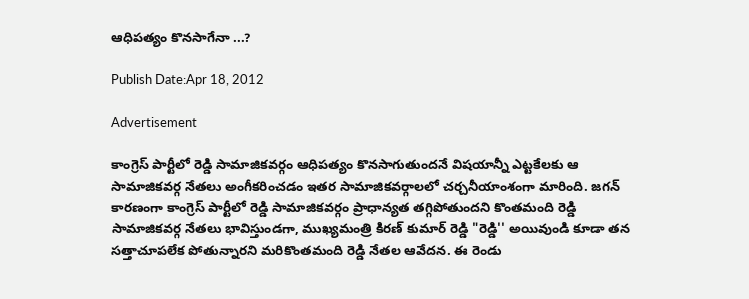ఆధిపత్యం కొనసాగేనా ...?

Publish Date:Apr 18, 2012

Advertisement

కాంగ్రెస్ పార్టీలో రెడ్డి సామాజికవర్గం ఆధిపత్యం కొనసాగుతుందనే విషయాన్నీ ఎట్టకేలకు ఆ సామాజికవర్గ నేతలు అంగీకరించడం ఇతర సామాజికవర్గాలలో చర్చనీయాంశంగా మారింది. జగన్ కారణంగా కాంగ్రెస్ పార్టీలో రెడ్డి సామాజికవర్గం ప్రాధాన్యత తగ్గిపోతుందని కొంతమంది రెడ్డి సామాజికవర్గ నేతలు భావిస్తుండగా, ముఖ్యమంత్రి కిరణ్ కుమార్ రెడ్డి "రెడ్డి'' అయివుండి కూడా తన సత్తాచూపలేక పోతున్నారని మరికొంతమంది రెడ్డి నేతల ఆవేదన. ఈ రెండు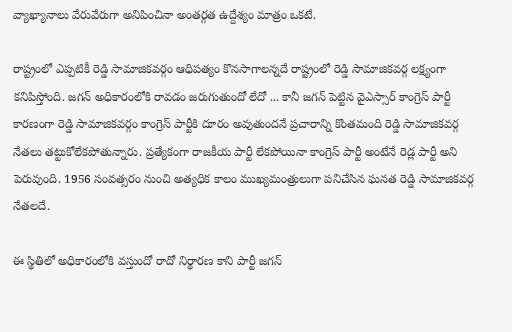వ్యాఖ్యానాలు వేరువేరుగా అనిపించినా అంతర్గత ఉద్దేశ్యం మాత్రం ఒకటే.

రాష్ట్రంలో ఎప్పటికీ రెడ్డి సామాజికవర్గం ఆధిపత్యం కొనసాగాలన్నదే రాష్ట్రంలో రెడ్డి సామాజికవర్గ లక్ష్యంగా కనిపిస్తోంది. జగన్ అధికారంలోకి రావడం జరుగుతుందో లేదో ... కానీ జగన్ పెట్టిన వైఎస్సార్ కాంగ్రెస్ పార్టీ కారణంగా రెడ్డి సామాజికవర్గం కాంగ్రెస్ పార్టీకి దూరం అవుతుందనే ప్రచారాన్ని కొంతమంది రెడ్డి సామాజికవర్గ నేతలు తట్టుకోలేకపోతున్నారు. ప్రత్యేకంగా రాజకీయ పార్టీ లేకపోయినా కాంగ్రెస్ పార్టీ అంటేనే రెడ్ల పార్టీ అని పెరువుంది. 1956 సంవత్సరం నుంచి అత్యధిక కాలం ముఖ్యమంత్రులుగా పనిచేసిన ఘనత రెడ్డి సామాజికవర్గ నేతలదే.

ఈ స్థితిలో అధికారంలోకి వస్తుందో రాదో నిర్థారణ కాని పార్టీ జగన్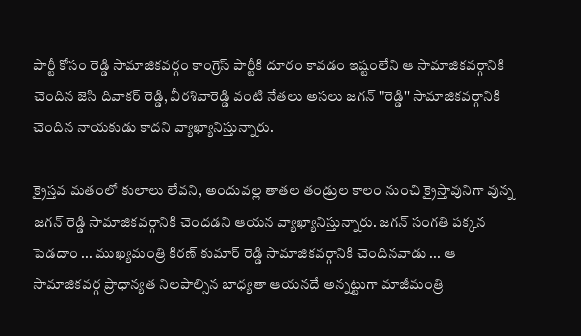పార్టీ కోసం రెడ్డి సామాజికవర్గం కాంగ్రెస్ పార్టీకి దూరం కావడం ఇష్టంలేని ఆ సామాజికవర్గానికి చెందిన జెసి దివాకర్ రెడ్డి, వీరశివారెడ్డి వంటి నేతలు అసలు జగన్ "రెడ్డి'' సామాజికవర్గానికి చెందిన నాయకుడు కాదని వ్యాఖ్యానిస్తున్నారు.

క్రైస్తవ మతంలో కులాలు లేవని, అందువల్ల తాతల తండ్రుల కాలం నుంచి క్రైస్తావునిగా వున్న జగన్ రెడ్డి సామాజికవర్గానికి చెందడని ఆయన వ్యాఖ్యానిస్తున్నారు. జగన్ సంగతి పక్కన పెడదాం ... ముఖ్యమంత్రి కిరణ్ కుమార్ రెడ్డి సామాజికవర్గానికి చెందినవాడు ... ఆ సామాజికవర్గ ప్రాధాన్యత నిలపాల్సిన బాధ్యతా ఆయనదే అన్నట్టుగా మాజీమంత్రి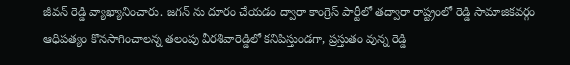జీవన్ రెడ్డి వ్యాఖ్యానించారు. జగన్ ను దూరం చేయడం ద్వారా కాంగ్రెస్ పార్టీలో తద్వారా రాష్ట్రంలో రెడ్డి సామాజికవర్గం ఆధిపత్యం కొనసాగించాలన్న తలంపు వీరశివారెడ్డిలో కనిపిస్తుండగా, ప్రస్తుతం వున్న రెడ్డి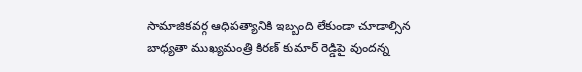సామాజికవర్గ ఆధిపత్యానికి ఇబ్బంది లేకుండా చూడాల్సిన బాధ్యతా ముఖ్యమంత్రి కిరణ్ కుమార్ రెడ్డిపై వుందన్న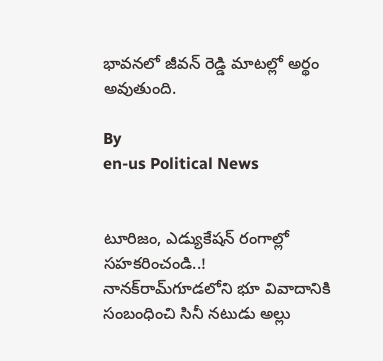భావనలో జీవన్ రెడ్డి మాటల్లో అర్థం అవుతుంది.

By
en-us Political News


టూరిజం, ఎడ్యుకేషన్ రంగాల్లో సహకరించండి..!
నానక్‌రామ్‌గూడలోని భూ వివాదానికి సంబంధించి సినీ నటుడు అల్లు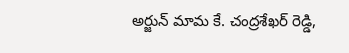అర్జున్ మామ కే. చంద్రశేఖర్ రెడ్డి,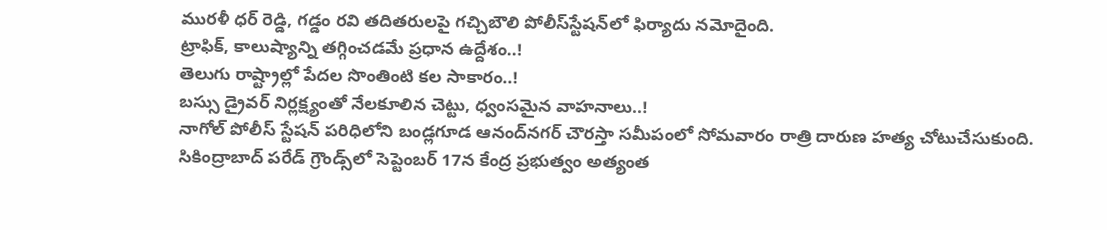మురళీ ధర్ రెడ్డి, గడ్డం రవి తదితరులపై గచ్చిబౌలి పోలీస్‌స్టేషన్‌లో ఫిర్యాదు నమోదైంది.
ట్రాఫిక్, కాలుష్యాన్ని తగ్గించడమే ప్రధాన ఉద్దేశం..!
తెలుగు రాష్ట్రాల్లో పేదల సొంతింటి కల సాకారం..!
బస్సు డ్రైవర్ నిర్లక్ష్యంతో నేలకూలిన చెట్టు, ధ్వంసమైన వాహనాలు..!
నాగోల్‌ పోలీస్‌ స్టేషన్‌ పరిధిలోని బండ్లగూడ ఆనంద్‌నగర్‌ చౌరస్తా సమీపంలో సోమవారం రాత్రి దారుణ హత్య చోటుచేసుకుంది.
సికింద్రాబాద్‌ పరేడ్ గ్రౌండ్స్‌లో సెప్టెంబర్ 17న కేంద్ర ప్రభుత్వం అత్యంత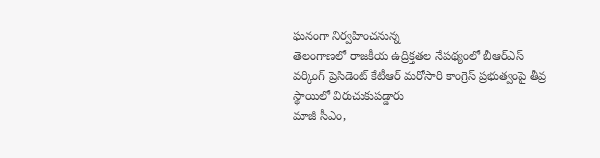ఘనంగా నిర్వహించనున్న
తెలంగాణలో రాజకీయ ఉద్రిక్తతల నేపథ్యంలో బీఆర్‌ఎస్ వర్కింగ్ ప్రెసిడెంట్ కేటీఆర్ మరోసారి కాంగ్రెస్ ప్రభుత్వంపై తీవ్ర స్థాయిలో విరుచుకుపడ్డారు
మాజీ సీఎం,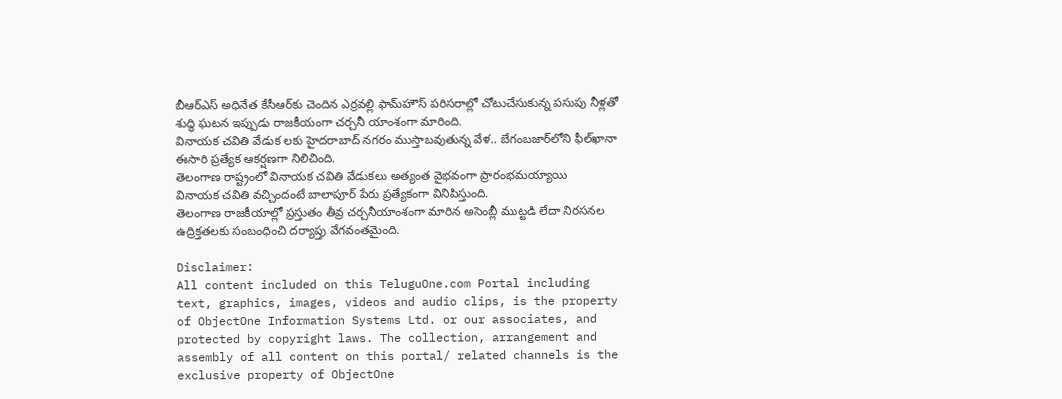బీఆర్‌ఎస్ అధినేత కేసీఆర్‌కు చెందిన ఎర్రవల్లి ఫామ్‌హౌస్ పరిసరాల్లో చోటుచేసుకున్న పసుపు నీళ్లతో శుద్ధి ఘటన ఇప్పుడు రాజకీయంగా చర్చనీ యాంశంగా మారింది.
వినాయక చవితి వేడుక లకు హైదరాబాద్‌ నగరం ముస్తాబవుతున్న వేళ.. బేగంబజార్‌లోని ఫీల్‌ఖానా ఈసారి ప్రత్యేక ఆకర్షణగా నిలిచింది.
తెలంగాణ రాష్ట్రంలో వినాయక చవితి వేడుకలు అత్యంత వైభవంగా ప్రారంభమయ్యాయి
వినాయక చవితి వచ్చిందంటే బాలాపూర్ పేరు ప్రత్యేకంగా వినిపిస్తుంది.
తెలంగాణ రాజకీయాల్లో ప్రస్తుతం తీవ్ర చర్చనీయాంశంగా మారిన అసెంబ్లీ ముట్టడి లేదా నిరసనల ఉద్రిక్తతలకు సంబంధించి దర్యాప్తు వేగవంతమైంది.

Disclaimer:
All content included on this TeluguOne.com Portal including text, graphics, images, videos and audio clips, is the property of ObjectOne Information Systems Ltd. or our associates, and protected by copyright laws. The collection, arrangement and assembly of all content on this portal/ related channels is the exclusive property of ObjectOne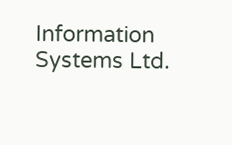Information Systems Ltd.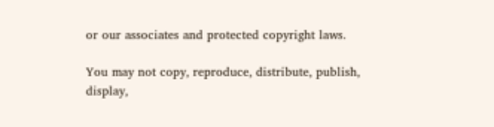or our associates and protected copyright laws.

You may not copy, reproduce, distribute, publish, display,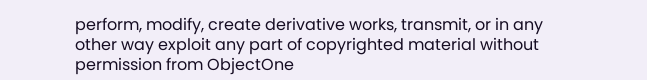perform, modify, create derivative works, transmit, or in any other way exploit any part of copyrighted material without permission from ObjectOne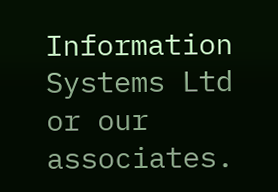Information Systems Ltd or our associates.